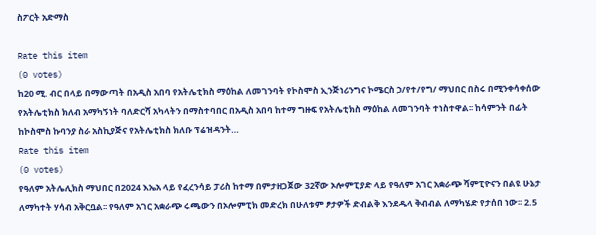ስፖርት አድማስ

Rate this item
(0 votes)
ከ20 ሚ. ብር በላይ በማውጣት በአዲስ አበባ የአትሌቲክስ ማዕከል ለመገንባት የኮስሞስ ኢንጅነሪንግና ኮሜርስ ኃ/የተ/የግ/ ማህበር በስሩ በሚንቀሳቀሰው የአትሌቲክስ ክለብ አማካኝነት ባለድርሻ አካላትን በማስተባበር በአዲስ አበባ ከተማ ግዙፍ የአትሌቲክስ ማዕከል ለመገንባት ተነስተዋል፡፡ ከሳምንት በፊት ከኮስሞስ ኩባንያ ስራ አስኪያጅና የአትሌቲክስ ክለቡ ፕሬዝዳንት…
Rate this item
(0 votes)
የዓለም አትሌሊክስ ማህበር በ2024 እኤአ ላይ የፈረንሳይ ፓሪስ ከተማ በምታዘጋጀው 32ኛው ኦሎምፒያድ ላይ የዓለም አገር አቋራጭ ሻምፒዮናን በልዩ ሁኔታ ለማካተት ሃሳብ አቅርቧል፡፡ የዓለም አገር አቋራጭ ሩጫውን በኦሎምፒክ መድረክ በሁለቱም ፆታዎች ድብልቅ እንደዱላ ቅብብል ለማካሄድ የታሰበ ነው፡፡ 2.5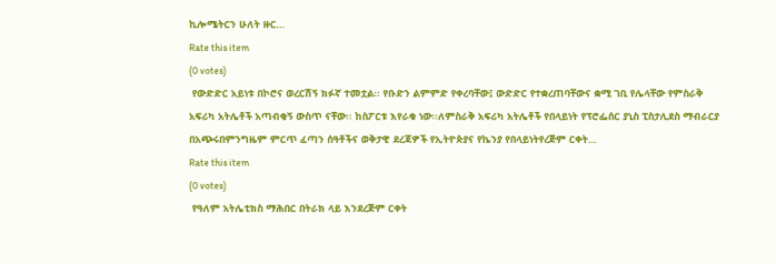ኪሎሜትርን ሁለት ዙር…
Rate this item
(0 votes)
 የውድድር አይነቱ በኮሮና ወረርሽኝ ክፉኛ ተመቷል፡፡ የቡድን ልምምድ የቀረባቸው፤ ውድድር የተቋረጠባቸውና ቋሚ ገቢ የሌላቸው የምስራቅ አፍሪካ አትሌቶች አጣብቂኝ ውስጥ ናቸው፡፡ ከስፖርቱ እየራቁ ነው፡፡ለምስራቅ አፍሪካ አትሌቶች የበላይነት የፕሮፌሰር ያኒስ ፒስታሊደስ ማብራርያ በአጭሩበምንግዜም ምርጥ ፈጣን ሰዓቶችና ወቅታዊ ደረጃዎች የኢትዮጵያና የኬንያ የበላይነትየረጅም ርቀት…
Rate this item
(0 votes)
 የዓለም አትሌቲክስ ማሕበር በትራክ ላይ እንደረጅም ርቀት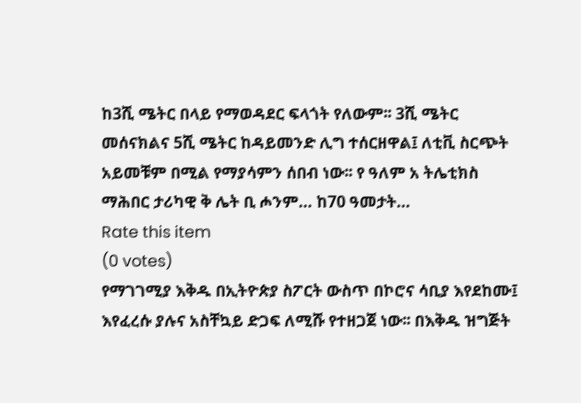ከ3ሺ ሜትር በላይ የማወዳደር ፍላጎት የለውም፡፡ 3ሺ ሜትር መሰናክልና 5ሺ ሜትር ከዳይመንድ ሊግ ተሰርዘዋል፤ ለቲቪ ስርጭት አይመቹም በሚል የማያሳምን ሰበብ ነው፡፡ የ ዓለም አ ትሌቲክስ ማሕበር ታሪካዊ ቅ ሌት ቢ ሖንም… ከ70 ዓመታት…
Rate this item
(0 votes)
የማገገሚያ እቅዱ በኢትዮጵያ ስፖርት ውስጥ በኮሮና ሳቢያ እየደከሙ፤ እየፈረሱ ያሉና አስቸኳይ ድጋፍ ለሚሹ የተዘጋጀ ነው፡፡ በእቅዱ ዝግጅት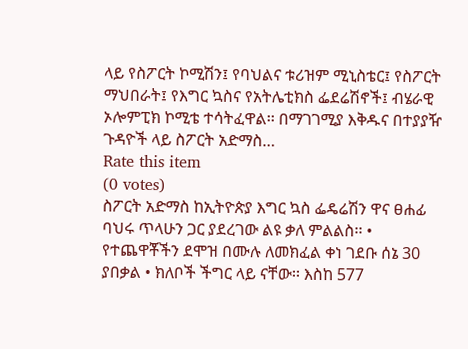ላይ የስፖርት ኮሚሽን፤ የባህልና ቱሪዝም ሚኒስቴር፤ የስፖርት ማህበራት፤ የእግር ኳስና የአትሌቲክስ ፌደሬሽኖች፤ ብሄራዊ ኦሎምፒክ ኮሚቴ ተሳትፈዋል፡፡ በማገገሚያ እቅዱና በተያያዥ ጉዳዮች ላይ ስፖርት አድማስ…
Rate this item
(0 votes)
ስፖርት አድማስ ከኢትዮጵያ እግር ኳስ ፌዴሬሽን ዋና ፀሐፊ ባህሩ ጥላሁን ጋር ያደረገው ልዩ ቃለ ምልልስ፡፡ • የተጨዋቾችን ደሞዝ በሙሉ ለመክፈል ቀነ ገደቡ ሰኔ 30 ያበቃል • ክለቦች ችግር ላይ ናቸው፡፡ እስከ 577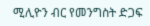ሚሊዮን ብር የመንግስት ድጋፍ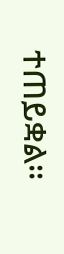ተጠይቋል፡፡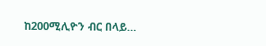ከ200ሚሊዮን ብር በላይ…